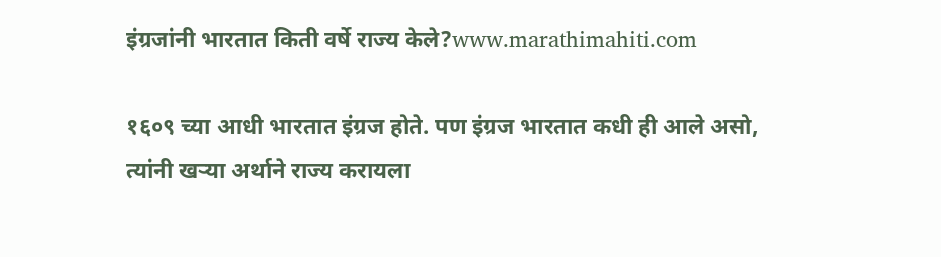इंग्रजांनी भारतात किती वर्षे राज्य केले?www.marathimahiti.com

१६०९ च्या आधी भारतात इंग्रज होते. पण इंग्रज भारतात कधी ही आले असो, त्यांनी खऱ्या अर्थाने राज्य करायला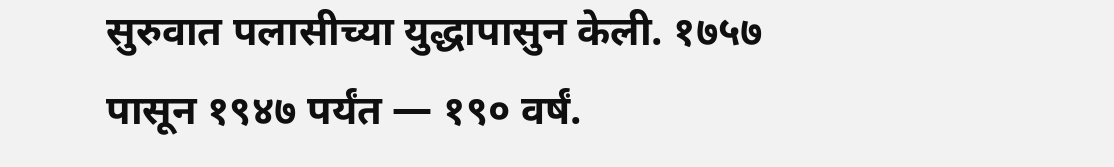सुरुवात पलासीच्या युद्धापासुन केली. १७५७ पासून १९४७ पर्यंत — १९० वर्षं.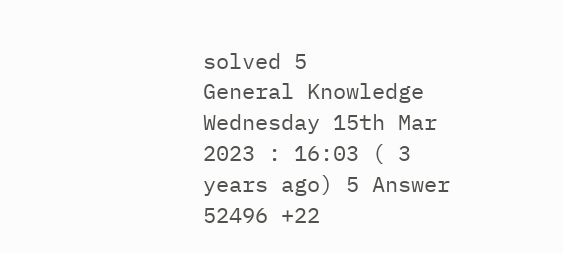solved 5
General Knowledge Wednesday 15th Mar 2023 : 16:03 ( 3 years ago) 5 Answer 52496 +22